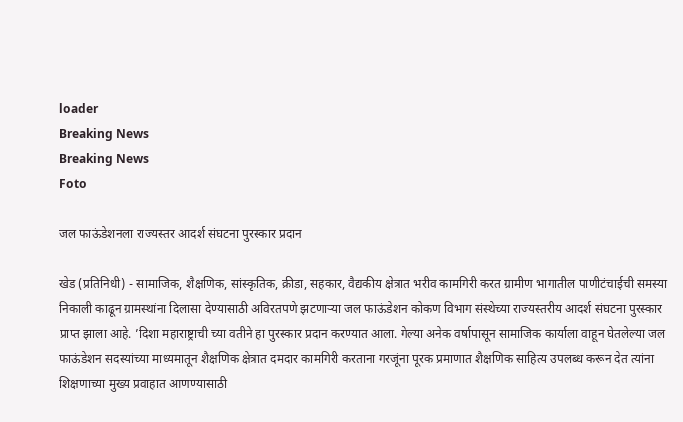loader
Breaking News
Breaking News
Foto

जल फाऊंडेशनला राज्यस्तर आदर्श संघटना पुरस्कार प्रदान

खेड (प्रतिनिधी) - सामाजिक, शैक्षणिक, सांस्कृतिक, क्रीडा, सहकार, वैद्यकीय क्षेत्रात भरीव कामगिरी करत ग्रामीण भागातील पाणीटंचाईची समस्या निकाली काढून ग्रामस्थांना दिलासा देण्यासाठी अविरतपणे झटणार्‍या जल फाऊंडेशन कोकण विभाग संस्थेच्या राज्यस्तरीय आदर्श संघटना पुरस्कार प्राप्त झाला आहे. ’दिशा महाराष्ट्राची च्या वतीने हा पुरस्कार प्रदान करण्यात आला. गेल्या अनेक वर्षापासून सामाजिक कार्याला वाहून घेतलेल्या जल फाऊंडेशन सदस्यांच्या माध्यमातून शैक्षणिक क्षेत्रात दमदार कामगिरी करताना गरजूंना पूरक प्रमाणात शैक्षणिक साहित्य उपलब्ध करून देत त्यांना शिक्षणाच्या मुख्य प्रवाहात आणण्यासाठी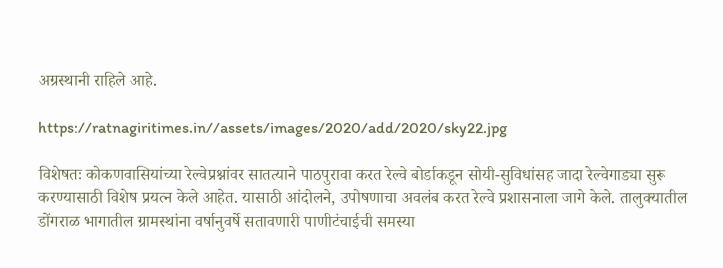अग्रस्थानी राहिले आहे.

https://ratnagiritimes.in//assets/images/2020/add/2020/sky22.jpg

विशेषतः कोकणवासियांच्या रेल्वेप्रश्नांवर सातत्याने पाठपुरावा करत रेल्वे बोर्डाकडून सोयी-सुविधांसह जादा रेल्वेगाड्या सुरू करण्यासाठी विशेष प्रयत्न केले आहेत. यासाठी आंदोलने, उपोषणाचा अवलंब करत रेल्वे प्रशासनाला जागे केले. तालुक्यातील डोंगराळ भागातील ग्रामस्थांना वर्षानुवर्षे सतावणारी पाणीटंचाईची समस्या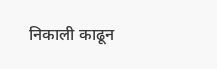निकाली काढून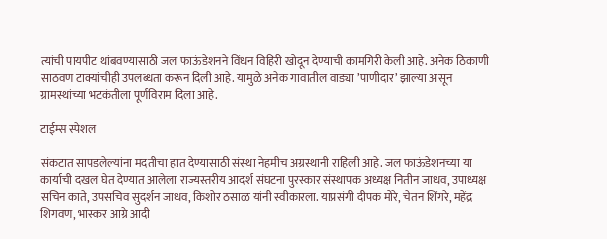त्यांची पायपीट थांबवण्यासाठी जल फाऊंडेशनने विंधन विहिरी खोदून देण्याची कामगिरी केली आहे. अनेक ठिकाणी साठवण टाक्यांचीही उपलब्धता करून दिली आहे. यामुळे अनेक गावातील वाड्या ’पाणीदार’ झाल्या असून ग्रामस्थांच्या भटकंतीला पूर्णविराम दिला आहे.

टाईम्स स्पेशल

संकटात सापडलेल्यांना मदतीचा हात देण्यासाठी संस्था नेहमीच अग्रस्थानी राहिली आहे. जल फाऊंडेशनच्या या कार्याची दखल घेत देण्यात आलेला राज्यस्तरीय आदर्श संघटना पुरस्कार संस्थापक अध्यक्ष नितीन जाधव, उपाध्यक्ष सचिन काते, उपसचिव सुदर्शन जाधव, किशोर ठसाळ यांनी स्वीकारला. याप्रसंगी दीपक मोरे, चेतन शिंगरे, महेंद्र शिगवण, भास्कर आग्रे आदी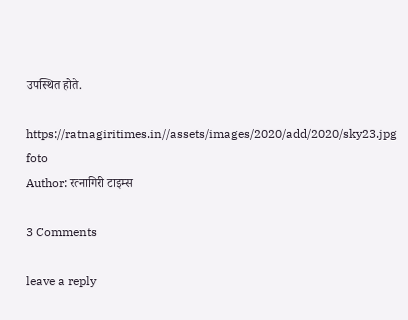उपस्थित होते.

https://ratnagiritimes.in//assets/images/2020/add/2020/sky23.jpg
foto
Author: रत्नागिरी टाइम्स

3 Comments

leave a reply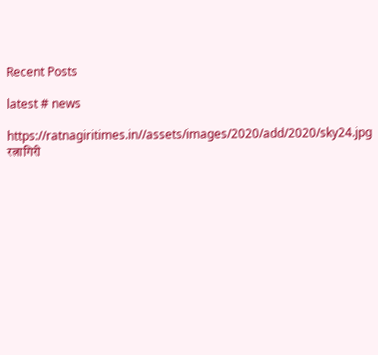Recent Posts

latest # news

https://ratnagiritimes.in//assets/images/2020/add/2020/sky24.jpg
रत्नागिरी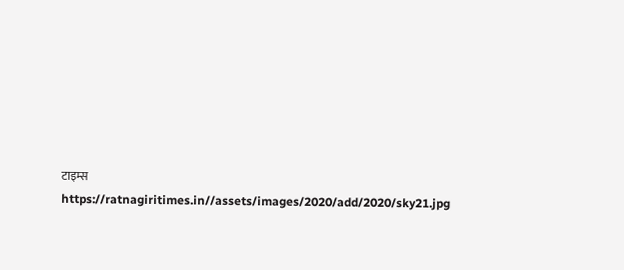टाइम्स
https://ratnagiritimes.in//assets/images/2020/add/2020/sky21.jpg